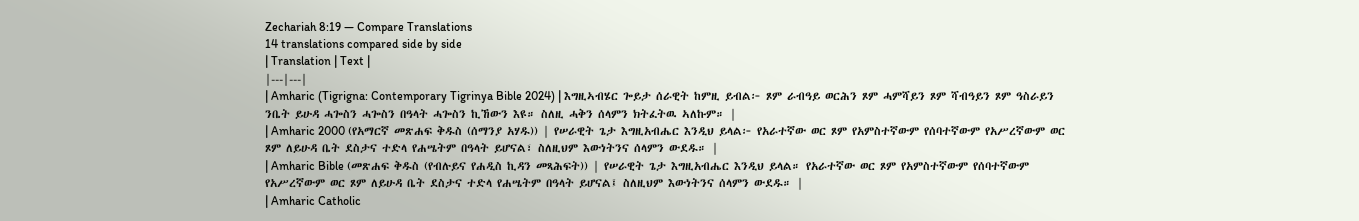Zechariah 8:19 — Compare Translations
14 translations compared side by side
| Translation | Text |
|---|---|
| Amharic (Tigrigna: Contemporary Tigrinya Bible 2024) | እግዚኣብሄር ጐይታ ሰራዊት ከምዚ ይብል፦ ጾም ራብዓይ ወርሕን ጾም ሓምሻይን ጾም ሻብዓይን ጾም ዓስራይን ንቤት ይሁዳ ሓጐስን ሓጐስን በዓላት ሓጐስን ኪኸውን እዩ። ስለዚ ሓቅን ሰላምን ክትፈትዉ ኣለኩም። |
| Amharic 2000 (የአማርኛ መጽሐፍ ቅዱስ (ሰማንያ አሃዱ)) | የሠራዊት ጌታ እግዚአብሔር እንዲህ ይላል፦ የአራተኛው ወር ጾም የአምስተኛውም የሰባተኛውም የአሥረኛውም ወር ጾም ለይሁዳ ቤት ደስታና ተድላ የሐሤትም በዓላት ይሆናል፣ ስለዚህም እውነትንና ሰላምን ውደዱ። |
| Amharic Bible (መጽሐፍ ቅዱስ (የብሉይና የሐዲስ ኪዳን መጻሕፍት)) | የሠራዊት ጌታ እግዚአብሔር እንዲህ ይላል። የአራተኛው ወር ጾም የአምስተኛውም የሰባተኛውም የአሥረኛውም ወር ጾም ለይሁዳ ቤት ደስታና ተድላ የሐሤትም በዓላት ይሆናል፤ ስለዚህም እውነትንና ሰላምን ውደዱ። |
| Amharic Catholic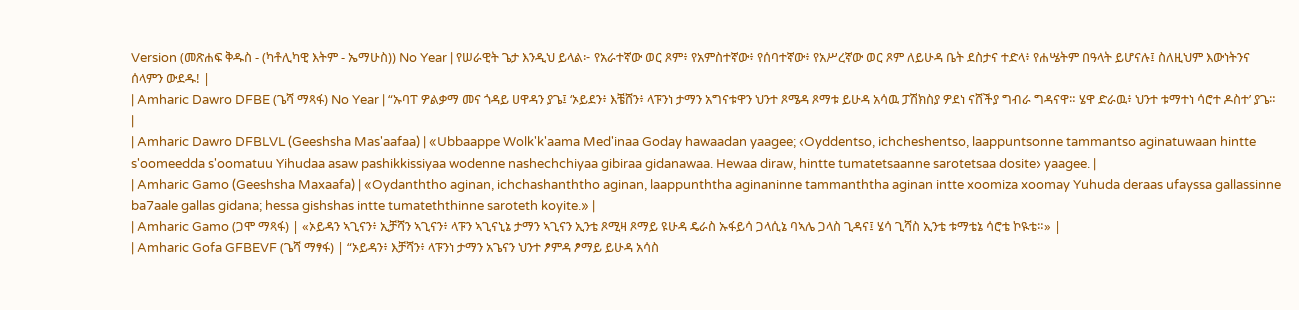Version (መጽሐፍ ቅዱስ - (ካቶሊካዊ እትም - ኤማሁስ)) No Year | የሠራዊት ጌታ እንዲህ ይላል፦ የአራተኛው ወር ጾም፥ የአምስተኛው፥ የሰባተኛው፥ የአሥረኛው ወር ጾም ለይሁዳ ቤት ደስታና ተድላ፥ የሐሤትም በዓላት ይሆናሉ፤ ስለዚህም እውነትንና ሰላምን ውደዱ! |
| Amharic Dawro DFBE (ጌሻ ማጻፋ) No Year | “ኡባፐ ዎልቃማ መና ጎዳይ ሀዋዳን ያጌ፤ ‘ኦይደን፥ እቼሸን፥ ላፑንነ ታማን አግናቱዋን ህንተ ጾሜዳ ጾማቱ ይሁዳ አሳዉ ፓሽክስያ ዎደነ ናሸችያ ግብራ ግዳናዋ። ሄዋ ድራዉ፥ ህንተ ቱማተነ ሳሮተ ዶስተ’ ያጌ። |
| Amharic Dawro DFBLVL (Geeshsha Mas'aafaa) | «Ubbaappe Wolk'k'aama Med'inaa Goday hawaadan yaagee; ‹Oyddentso, ichcheshentso, laappuntsonne tammantso aginatuwaan hintte s'oomeedda s'oomatuu Yihudaa asaw pashikkissiyaa wodenne nashechchiyaa gibiraa gidanawaa. Hewaa diraw, hintte tumatetsaanne sarotetsaa dosite› yaagee. |
| Amharic Gamo (Geeshsha Maxaafa) | «Oydanththo aginan, ichchashanththo aginan, laappunththa aginaninne tammanththa aginan intte xoomiza xoomay Yuhuda deraas ufayssa gallassinne ba7aale gallas gidana; hessa gishshas intte tumateththinne saroteth koyite.» |
| Amharic Gamo (ጋሞ ማጻፋ) | «ኦይዳን ኣጊናን፥ ኢቻሻን ኣጊናን፥ ላፑን ኣጊናኒኔ ታማን ኣጊናን ኢንቴ ጾሚዛ ጾማይ ዩሁዳ ዴራስ ኡፋይሳ ጋላሲኔ ባኣሌ ጋላስ ጊዳና፤ ሄሳ ጊሻስ ኢንቴ ቱማቴኔ ሳሮቴ ኮዪቴ።» |
| Amharic Gofa GFBEVF (ጌሻ ማፃፋ) | “ኦይዳን፥ እቻሻን፥ ላፑንነ ታማን አጌናን ህንተ ፆምዳ ፆማይ ይሁዳ አሳስ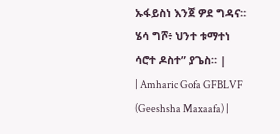ኡፋይስነ እንጀ ዎደ ግዳና። ሄሳ ግሾ፥ ህንተ ቱማተነ ሳሮተ ዶስተ” ያጌስ። |
| Amharic Gofa GFBLVF (Geeshsha Maxaafa) |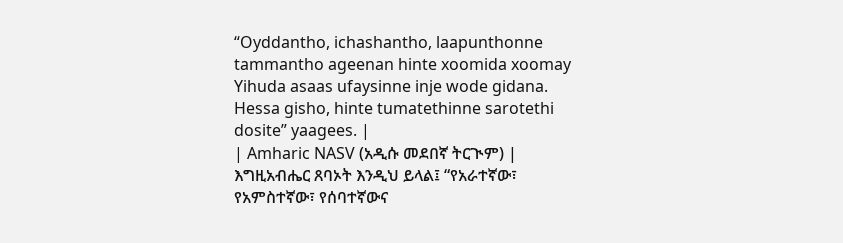“Oyddantho, ichashantho, laapunthonne tammantho ageenan hinte xoomida xoomay Yihuda asaas ufaysinne inje wode gidana. Hessa gisho, hinte tumatethinne sarotethi dosite” yaagees. |
| Amharic NASV (አዲሱ መደበኛ ትርጒም) | እግዚአብሔር ጸባኦት እንዲህ ይላል፤ “የአራተኛው፣ የአምስተኛው፣ የሰባተኛውና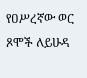የዐሥረኛው ወር ጾሞች ለይሁዳ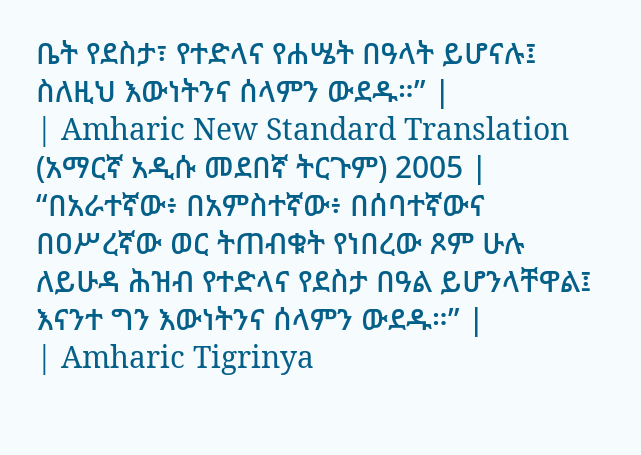ቤት የደስታ፣ የተድላና የሐሤት በዓላት ይሆናሉ፤ ስለዚህ እውነትንና ሰላምን ውደዱ።” |
| Amharic New Standard Translation (አማርኛ አዲሱ መደበኛ ትርጉም) 2005 | “በአራተኛው፥ በአምስተኛው፥ በሰባተኛውና በዐሥረኛው ወር ትጠብቁት የነበረው ጾም ሁሉ ለይሁዳ ሕዝብ የተድላና የደስታ በዓል ይሆንላቸዋል፤ እናንተ ግን እውነትንና ሰላምን ውደዱ።” |
| Amharic Tigrinya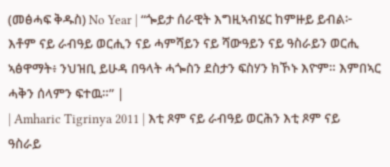(መፅሓፍ ቅዱስ) No Year | “ጐይታ ሰራዊት እግዚኣብሄር ከምዙይ ይብል፦ እቶም ናይ ራብዓይ ወርሒን ናይ ሓምሻይን ናይ ሻውዓይን ናይ ዓስራይን ወርሒ ኣፅዋማት፥ ንህዝቢ ይሁዳ በዓላት ሓጐስን ደስታን ፍስሃን ክኾኑ እዮም። እምበኣር ሓቅን ሰላምን ፍተዉ።” |
| Amharic Tigrinya 2011 | እቲ ጾም ናይ ራብዓይ ወርሕን እቲ ጾም ናይ ዓስራይ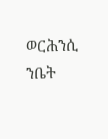ወርሕንሲ ንቤት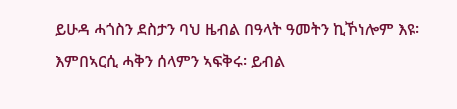ይሁዳ ሓጎስን ደስታን ባህ ዜብል በዓላት ዓመትን ኪኾነሎም እዩ፡ እምበኣርሲ ሓቅን ሰላምን ኣፍቅሩ፡ ይብል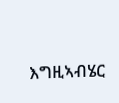እግዚኣብሄር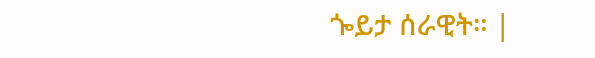ጐይታ ሰራዊት። |